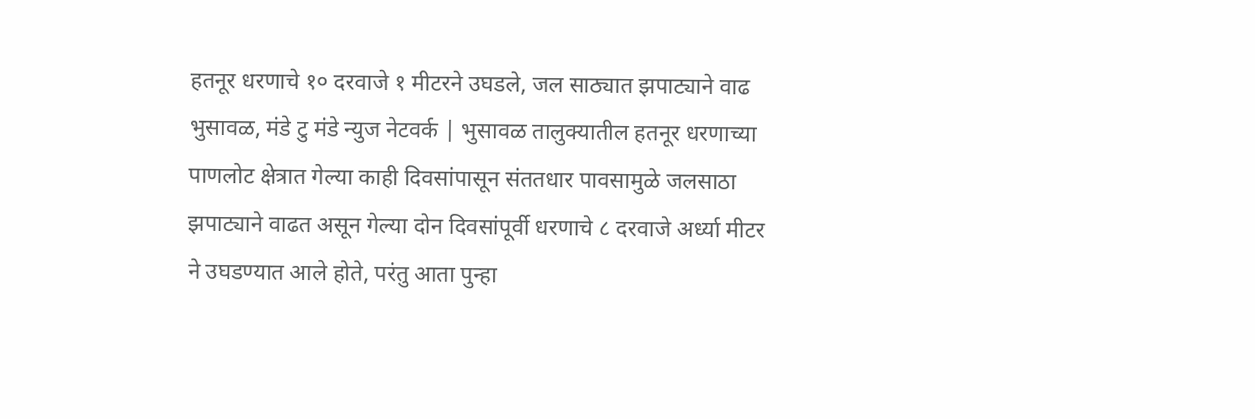हतनूर धरणाचे १० दरवाजे १ मीटरने उघडले, जल साठ्यात झपाट्याने वाढ
भुसावळ, मंडे टु मंडे न्युज नेटवर्क | भुसावळ तालुक्यातील हतनूर धरणाच्या पाणलोट क्षेत्रात गेल्या काही दिवसांपासून संततधार पावसामुळे जलसाठा झपाट्याने वाढत असून गेल्या दोन दिवसांपूर्वी धरणाचे ८ दरवाजे अर्ध्या मीटर ने उघडण्यात आले होते, परंतु आता पुन्हा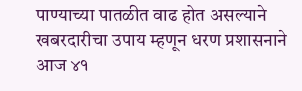पाण्याच्या पातळीत वाढ होत असल्याने खबरदारीचा उपाय म्हणून धरण प्रशासनाने आज ४१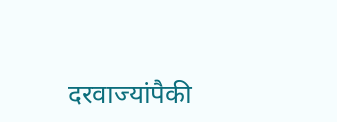दरवाज्यांपैकी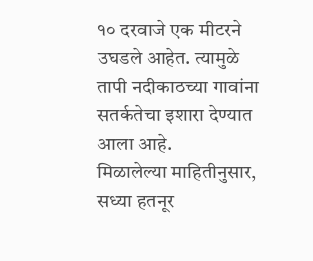१० दरवाजे एक मीटरने उघडले आहेत. त्यामुळे तापी नदीकाठच्या गावांना सतर्कतेचा इशारा देण्यात आला आहे.
मिळालेल्या माहितीनुसार, सध्या हतनूर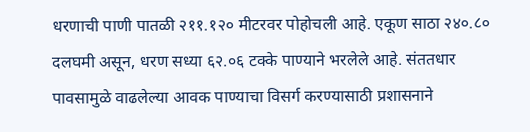धरणाची पाणी पातळी २११.१२० मीटरवर पोहोचली आहे. एकूण साठा २४०.८० दलघमी असून, धरण सध्या ६२.०६ टक्के पाण्याने भरलेले आहे. संततधार पावसामुळे वाढलेल्या आवक पाण्याचा विसर्ग करण्यासाठी प्रशासनाने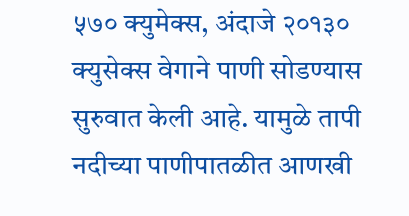५७० क्युमेक्स, अंदाजे २०१३० क्युसेक्स वेगाने पाणी सोडण्यास सुरुवात केली आहे. यामुळे तापी नदीच्या पाणीपातळीत आणखी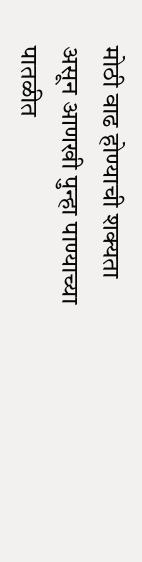मोठी वाढ होण्याची शक्यता असून आणखी पुन्हा पाण्याच्या पातळीत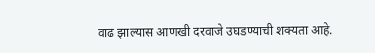वाढ झाल्यास आणखी दरवाजे उघडण्याची शक्यता आहे.